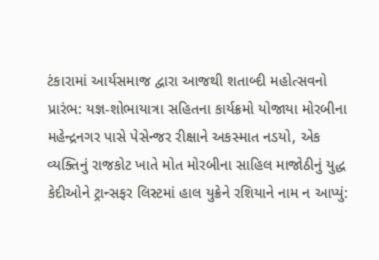ટંકારામાં આર્યસમાજ દ્વારા આજથી શતાબ્દી મહોત્સવનો પ્રારંભ: યજ્ઞ-શોભાયાત્રા સહિતના કાર્યક્રમો યોજાયા મોરબીના મહેન્દ્રનગર પાસે પેસેન્જર રીક્ષાને અકસ્માત નડયો, એક વ્યક્તિનું રાજકોટ ખાતે મોત મોરબીના સાહિલ માજોઠીનું યુદ્ધ કેદીઓને ટ્રાન્સફર લિસ્ટમાં હાલ યુક્રેને રશિયાને નામ ન આપ્યું: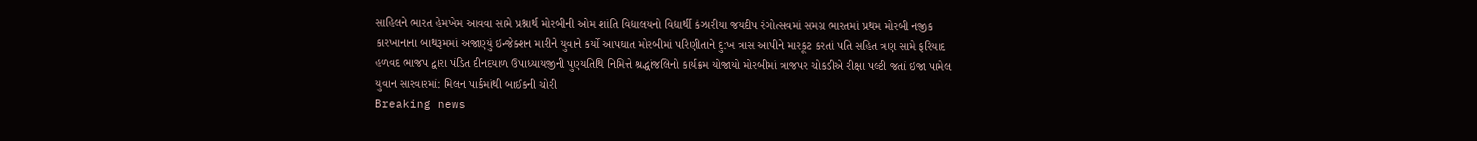સાહિલને ભારત હેમખેમ આવવા સામે પ્રશ્નાર્થ મોરબીની ઓમ શાંતિ વિદ્યાલયનો વિદ્યાર્થી કંઝારીયા જયદીપ રંગોત્સવમાં સમગ્ર ભારતમાં પ્રથમ મોરબી નજીક કારખાનાના બાથરૂમમાં અજાણ્યું ઇન્જેક્શન મારીને યુવાને કર્યો આપઘાત મોરબીમાં પરિણીતાને દુ:ખ ત્રાસ આપીને મારકૂટ કરતાં પતિ સહિત ત્રણ સામે ફરિયાદ હળવદ ભાજપ દ્વારા પંડિત દીનદયાળ ઉપાધ્યાયજીની પુણ્યતિથિ નિમિત્તે શ્રદ્ધાંજલિનો કાર્યક્રમ યોજાયો મોરબીમાં ત્રાજપર ચોકડીએ રીક્ષા પલ્ટી જતાં ઇજા પામેલ યુવાન સારવારમાં: મિલન પાર્કમાંથી બાઈકની ચોરી
Breaking news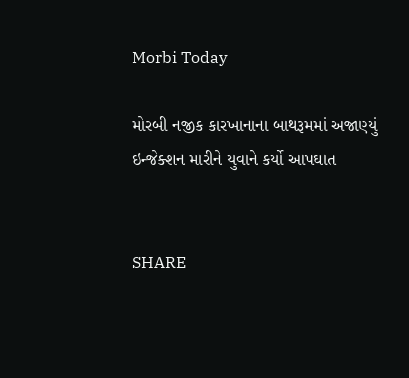Morbi Today

મોરબી નજીક કારખાનાના બાથરૂમમાં અજાણ્યું ઇન્જેક્શન મારીને યુવાને કર્યો આપઘાત


SHARE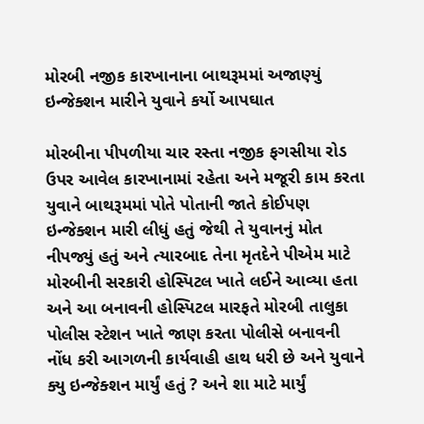મોરબી નજીક કારખાનાના બાથરૂમમાં અજાણ્યું ઇન્જેક્શન મારીને યુવાને કર્યો આપઘાત

મોરબીના પીપળીયા ચાર રસ્તા નજીક ફગસીયા રોડ ઉપર આવેલ કારખાનામાં રહેતા અને મજૂરી કામ કરતા યુવાને બાથરૂમમાં પોતે પોતાની જાતે કોઈપણ ઇન્જેક્શન મારી લીધું હતું જેથી તે યુવાનનું મોત નીપજ્યું હતું અને ત્યારબાદ તેના મૃતદેને પીએમ માટે મોરબીની સરકારી હોસ્પિટલ ખાતે લઈને આવ્યા હતા અને આ બનાવની હોસ્પિટલ મારફતે મોરબી તાલુકા પોલીસ સ્ટેશન ખાતે જાણ કરતા પોલીસે બનાવની નોંધ કરી આગળની કાર્યવાહી હાથ ધરી છે અને યુવાને ક્યુ ઇન્જેક્શન માર્યું હતું ? અને શા માટે માર્યું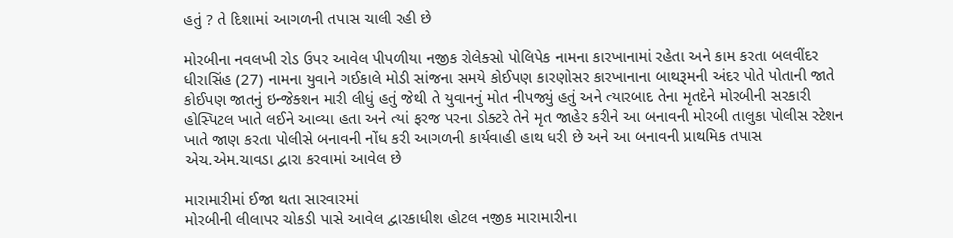હતું ? તે દિશામાં આગળની તપાસ ચાલી રહી છે

મોરબીના નવલખી રોડ ઉપર આવેલ પીપળીયા નજીક રોલેક્સો પોલિપેક નામના કારખાનામાં રહેતા અને કામ કરતા બલવીંદર ધીરાસિંહ (27) નામના યુવાને ગઈકાલે મોડી સાંજના સમયે કોઈપણ કારણોસર કારખાનાના બાથરૂમની અંદર પોતે પોતાની જાતે કોઈપણ જાતનું ઇન્જેક્શન મારી લીધું હતું જેથી તે યુવાનનું મોત નીપજ્યું હતું અને ત્યારબાદ તેના મૃતદેને મોરબીની સરકારી હોસ્પિટલ ખાતે લઈને આવ્યા હતા અને ત્યાં ફરજ પરના ડોક્ટરે તેને મૃત જાહેર કરીને આ બનાવની મોરબી તાલુકા પોલીસ સ્ટેશન ખાતે જાણ કરતા પોલીસે બનાવની નોંધ કરી આગળની કાર્યવાહી હાથ ધરી છે અને આ બનાવની પ્રાથમિક તપાસ એચ.એમ.ચાવડા દ્વારા કરવામાં આવેલ છે

મારામારીમાં ઈજા થતા સારવારમાં
મોરબીની લીલાપર ચોકડી પાસે આવેલ દ્વારકાધીશ હોટલ નજીક મારામારીના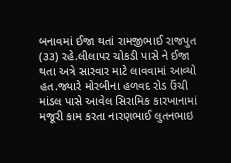બનાવમાં ઈજા થતાં રામજીભાઈ રાજપુત (૩૩) રહે.લીલાપર ચોકડી પાસે ને ઈજા થતા અત્રે સારવાર માટે લાવવામાં આવ્યો હત.જ્યારે મોરબીના હળવદ રોડ ઉંચી માંડલ પાસે આવેલ સિરામિક કારખાનામાં મજૂરી કામ કરતા નારણભાઈ લુતનભાઇ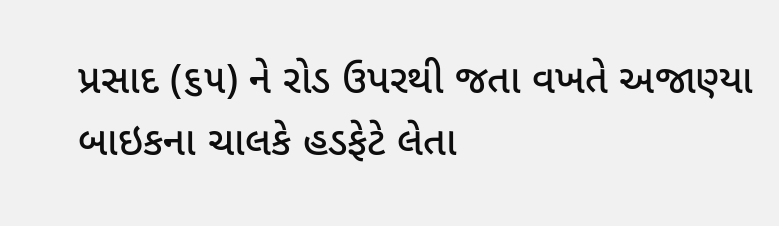પ્રસાદ (૬૫) ને રોડ ઉપરથી જતા વખતે અજાણ્યા બાઇકના ચાલકે હડફેટે લેતા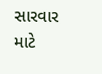સારવાર માટે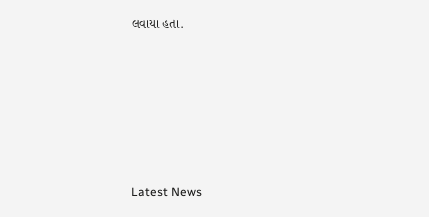લવાયા હતા.






Latest News